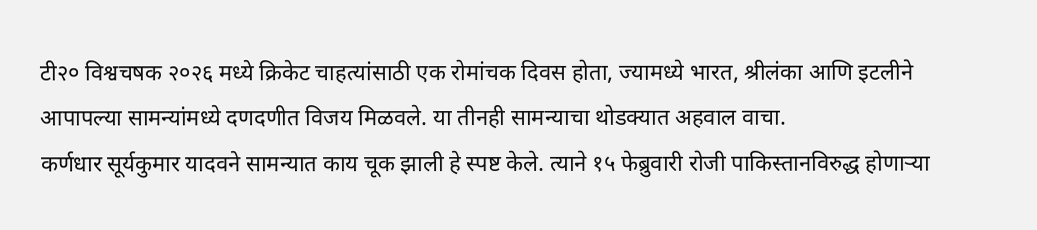टी२० विश्वचषक २०२६ मध्ये क्रिकेट चाहत्यांसाठी एक रोमांचक दिवस होता, ज्यामध्ये भारत, श्रीलंका आणि इटलीने आपापल्या सामन्यांमध्ये दणदणीत विजय मिळवले. या तीनही सामन्याचा थोडक्यात अहवाल वाचा.
कर्णधार सूर्यकुमार यादवने सामन्यात काय चूक झाली हे स्पष्ट केले. त्याने १५ फेब्रुवारी रोजी पाकिस्तानविरुद्ध होणाऱ्या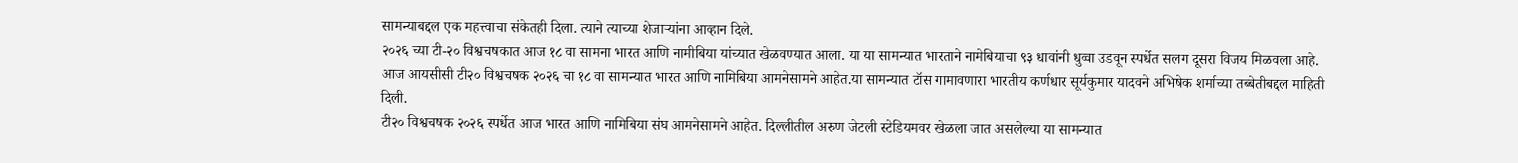सामन्याबद्दल एक महत्त्वाचा संकेतही दिला. त्याने त्याच्या शेजाऱ्यांना आव्हान दिले.
२०२६ च्या टी-२० विश्वचषकात आज १८ वा सामना भारत आणि नामीबिया यांच्यात खेळवण्यात आला. या या सामन्यात भारताने नामेबियाचा ९३ धावांनी धुव्वा उडवून स्पर्धेत सलग दूसरा विजय मिळवला आहे.
आज आयसीसी टी२० विश्वचषक २०२६ चा १८ वा सामन्यात भारत आणि नामिबिया आमनेसामने आहेत.या सामन्यात टॉस गामावणारा भारतीय कर्णधार सूर्यकुमार यादवने अभिषेक शर्माच्या तब्बेतीबद्दल माहिती दिली.
टी२० विश्वचषक २०२६ स्पर्धेत आज भारत आणि नामिबिया संघ आमनेसामने आहेत. दिल्लीतील अरुण जेटली स्टेडियमवर खेळला जात असलेल्या या सामन्यात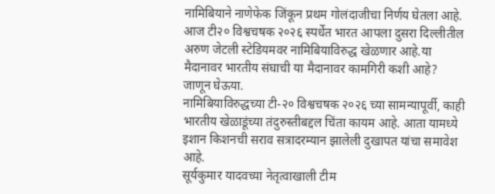नामिबियाने नाणेफेक जिंकून प्रथम गोलंदाजीचा निर्णय घेतला आहे.
आज टी२० विश्वचषक २०२६ स्पर्धेत भारत आपला दुसरा दिल्लीतील अरुण जेटली स्टेडियमवर नामिबियाविरुद्ध खेळणार आहे.या मैदानावर भारतीय संघाची या मैदानावर कामगिरी कशी आहे? जाणून घेऊया.
नामिबियाविरुद्धच्या टी-२० विश्वचषक २०२६ च्या सामन्यापूर्वी, काही भारतीय खेळाडूंच्या तंदुरुस्तीबद्दल चिंता कायम आहे. आता यामध्ये इशान किशनची सराव सत्रादरम्यान झालेली दुखापत यांचा समावेश आहे.
सूर्यकुमार यादवच्या नेतृत्वाखाली टीम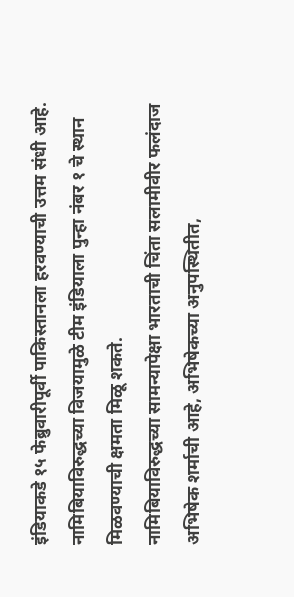इंडियाकडे १५ फेब्रुवारीपूर्वी पाकिस्तानला हरवण्याची उत्तम संधी आहे. नामिबियाविरुद्धच्या विजयामुळे टीम इंडियाला पुन्हा नंबर १ चे स्थान मिळवण्याची क्षमता मिळू शकते.
नामिबियाविरुद्धच्या सामन्यापेक्षा भारताची चिंता सलामीवीर फलंदाज अभिषेक शर्माची आहे, अभिषेकच्या अनुपस्थितीत,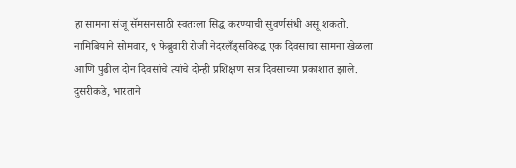हा सामना संजू सॅमसनसाठी स्वतःला सिद्ध करण्याची सुवर्णसंधी असू शकतो.
नामिबियाने सोमवार, ९ फेब्रुवारी रोजी नेदरलँड्सविरुद्ध एक दिवसाचा सामना खेळला आणि पुढील दोन दिवसांचे त्यांचे दोन्ही प्रशिक्षण सत्र दिवसाच्या प्रकाशात झाले. दुसरीकडे, भारताने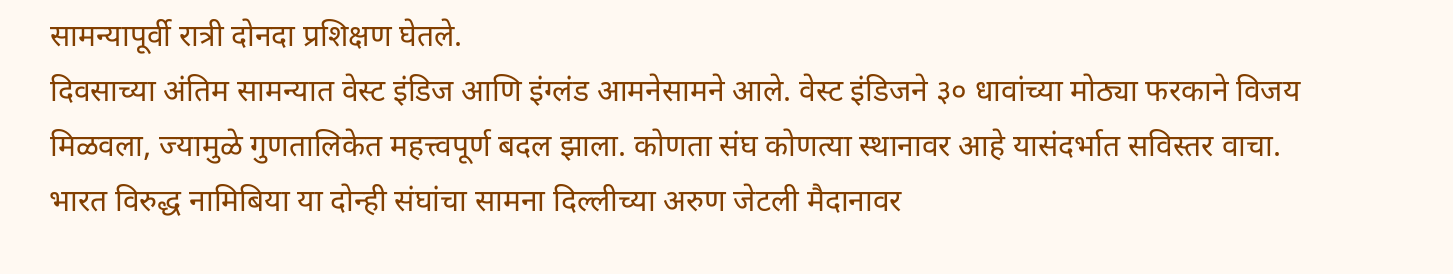सामन्यापूर्वी रात्री दोनदा प्रशिक्षण घेतले.
दिवसाच्या अंतिम सामन्यात वेस्ट इंडिज आणि इंग्लंड आमनेसामने आले. वेस्ट इंडिजने ३० धावांच्या मोठ्या फरकाने विजय मिळवला, ज्यामुळे गुणतालिकेत महत्त्वपूर्ण बदल झाला. कोणता संघ कोणत्या स्थानावर आहे यासंदर्भात सविस्तर वाचा.
भारत विरुद्ध नामिबिया या दोन्ही संघांचा सामना दिल्लीच्या अरुण जेटली मैदानावर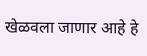खेळवला जाणार आहे हे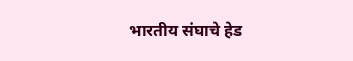भारतीय संघाचे हेड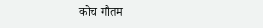कोच गौतम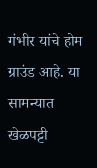गंभीर यांचे होम ग्राउंड आहे. या सामन्यात खेळपट्टी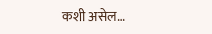कशी असेल…